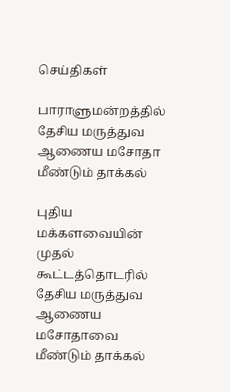செய்திகள்

பாராளுமன்றத்தில் தேசிய மருத்துவ ஆணைய மசோதா மீண்டும் தாக்கல்

புதிய மக்களவையின் முதல் கூட்டத்தொடரில் தேசிய மருத்துவ ஆணைய மசோதாவை மீண்டும் தாக்கல்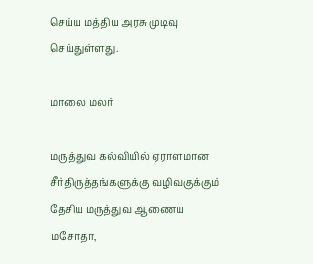செய்ய மத்திய அரசு முடிவு செய்துள்ளது.

மாலை மலர்

மருத்துவ கல்வியில் ஏராளமான சீர்திருத்தங்களுக்கு வழிவகுக்கும் தேசிய மருத்துவ ஆணைய மசோதா,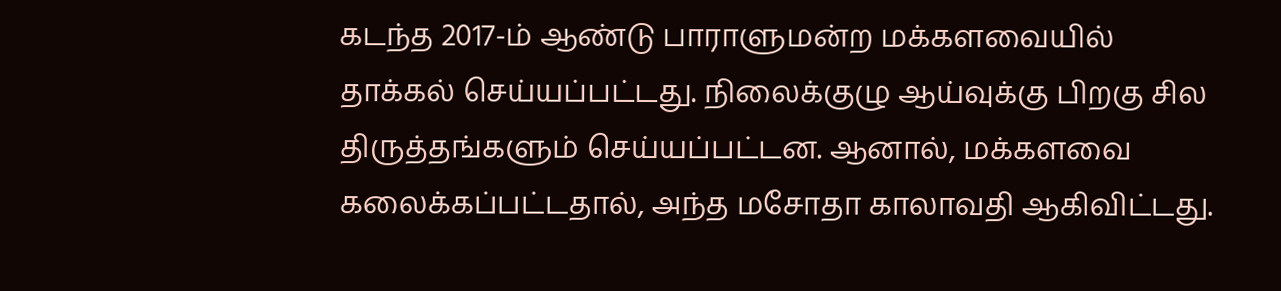கடந்த 2017-ம் ஆண்டு பாராளுமன்ற மக்களவையில் தாக்கல் செய்யப்பட்டது. நிலைக்குழு ஆய்வுக்கு பிறகு சில திருத்தங்களும் செய்யப்பட்டன. ஆனால், மக்களவை கலைக்கப்பட்டதால், அந்த மசோதா காலாவதி ஆகிவிட்டது.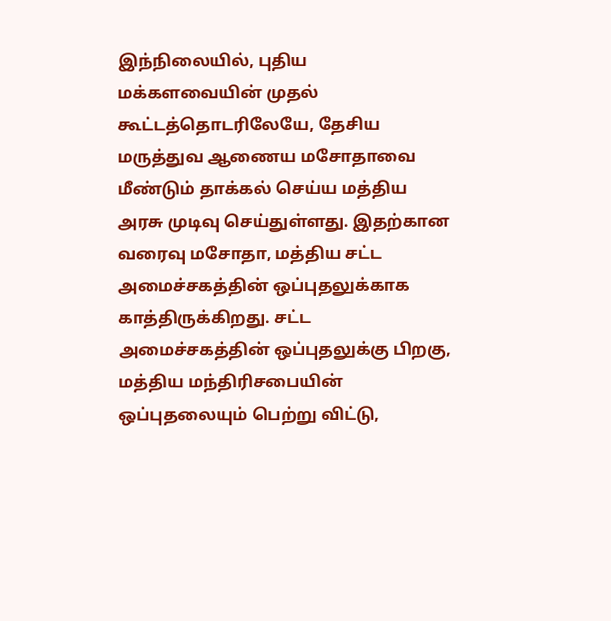இந்நிலையில், புதிய மக்களவையின் முதல் கூட்டத்தொடரிலேயே, தேசிய மருத்துவ ஆணைய மசோதாவை மீண்டும் தாக்கல் செய்ய மத்திய அரசு முடிவு செய்துள்ளது. இதற்கான வரைவு மசோதா, மத்திய சட்ட அமைச்சகத்தின் ஒப்புதலுக்காக காத்திருக்கிறது. சட்ட அமைச்சகத்தின் ஒப்புதலுக்கு பிறகு, மத்திய மந்திரிசபையின் ஒப்புதலையும் பெற்று விட்டு,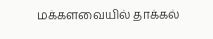மக்களவையில் தாக்கல்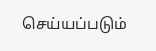செய்யப்படும்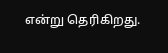என்று தெரிகிறது.